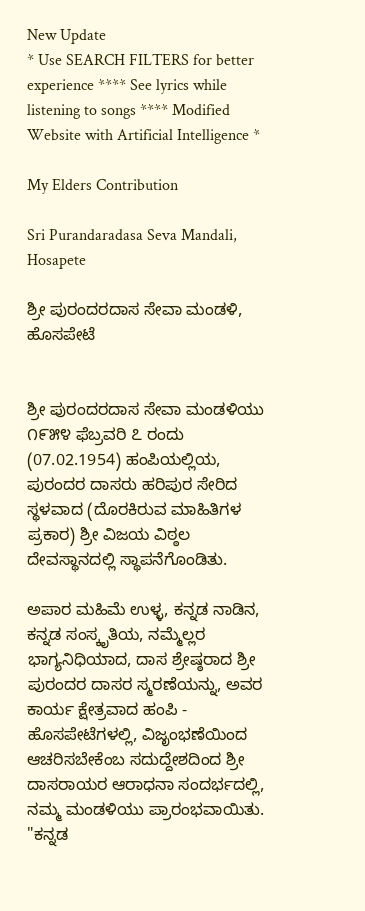New Update
* Use SEARCH FILTERS for better experience **** See lyrics while listening to songs **** Modified Website with Artificial Intelligence *

My Elders Contribution

Sri Purandaradasa Seva Mandali, Hosapete

ಶ್ರೀ ಪುರಂದರದಾಸ ಸೇವಾ ಮಂಡಳಿ, ಹೊಸಪೇಟೆ


ಶ್ರೀ ಪುರಂದರದಾಸ ಸೇವಾ ಮಂಡಳಿಯು ೧೯೫೪ ಫೆಬ್ರವರಿ ೭ ರಂದು (07.02.1954) ಹಂಪಿಯಲ್ಲಿಯ, ಪುರಂದರ ದಾಸರು ಹರಿಪುರ ಸೇರಿದ ಸ್ಥಳವಾದ (ದೊರಕಿರುವ ಮಾಹಿತಿಗಳ ಪ್ರಕಾರ) ಶ್ರೀ ವಿಜಯ ವಿಠ್ಠಲ ದೇವಸ್ಥಾನದಲ್ಲಿ ಸ್ಥಾಪನೆಗೊಂಡಿತು.

ಅಪಾರ ಮಹಿಮೆ ಉಳ್ಳ, ಕನ್ನಡ ನಾಡಿನ, ಕನ್ನಡ ಸಂಸ್ಕೃತಿಯ, ನಮ್ಮೆಲ್ಲರ ಭಾಗ್ಯನಿಧಿಯಾದ, ದಾಸ ಶ್ರೇಷ್ಠರಾದ ಶ್ರೀ ಪುರಂದರ ದಾಸರ ಸ್ಮರಣೆಯನ್ನು, ಅವರ ಕಾರ್ಯ ಕ್ಷೇತ್ರವಾದ ಹಂಪಿ - ಹೊಸಪೇಟೆಗಳಲ್ಲಿ, ವಿಜೃಂಭಣೆಯಿಂದ ಆಚರಿಸಬೇಕೆಂಬ ಸದುದ್ದೇಶದಿಂದ ಶ್ರೀ ದಾಸರಾಯರ ಆರಾಧನಾ ಸಂದರ್ಭದಲ್ಲಿ, ನಮ್ಮ ಮಂಡಳಿಯು ಪ್ರಾರಂಭವಾಯಿತು. "ಕನ್ನಡ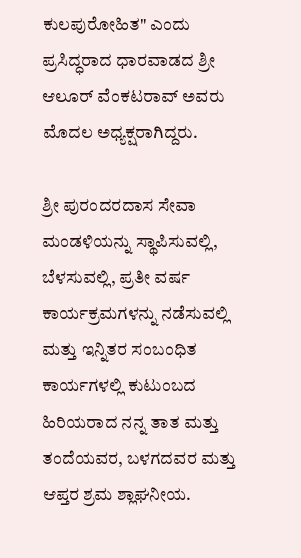ಕುಲಪುರೋಹಿತ" ಎಂದು ಪ್ರಸಿದ್ಧರಾದ ಧಾರವಾಡದ ಶ್ರೀ ಆಲೂರ್ ವೆಂಕಟರಾವ್ ಅವರು ಮೊದಲ ಅಧ್ಯಕ್ಷರಾಗಿದ್ದರು.

ಶ್ರೀ ಪುರಂದರದಾಸ ಸೇವಾ ಮಂಡಳಿಯನ್ನು ಸ್ಥಾಪಿಸುವಲ್ಲಿ, ಬೆಳಸುವಲ್ಲಿ, ಪ್ರತೀ ವರ್ಷ ಕಾರ್ಯಕ್ರಮಗಳನ್ನು ನಡೆಸುವಲ್ಲಿ ಮತ್ತು ಇನ್ನಿತರ ಸಂಬಂಧಿತ ಕಾರ್ಯಗಳಲ್ಲಿ ಕುಟುಂಬದ ಹಿರಿಯರಾದ ನನ್ನ ತಾತ ಮತ್ತು ತಂದೆಯವರ, ಬಳಗದವರ ಮತ್ತು ಆಪ್ತರ ಶ್ರಮ ಶ್ಲಾಘನೀಯ.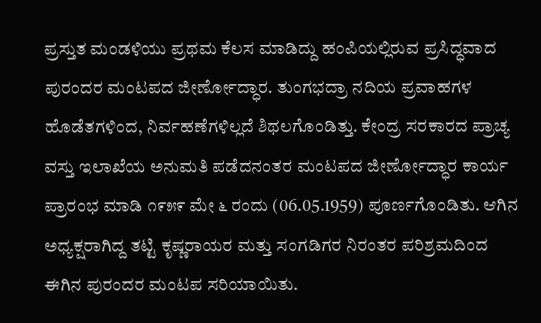ಪ್ರಸ್ತುತ ಮಂಡಳಿಯು ಪ್ರಥಮ ಕೆಲಸ ಮಾಡಿದ್ದು ಹಂಪಿಯಲ್ಲಿರುವ ಪ್ರಸಿದ್ಧವಾದ ಪುರಂದರ ಮಂಟಪದ ಜೀರ್ಣೋದ್ಧಾರ. ತುಂಗಭದ್ರಾ ನದಿಯ ಪ್ರವಾಹಗಳ ಹೊಡೆತಗಳಿಂದ, ನಿರ್ವಹಣೆಗಳಿಲ್ಲದೆ ಶಿಥಲಗೊಂಡಿತ್ತು. ಕೇಂದ್ರ ಸರಕಾರದ ಪ್ರಾಚ್ಯ ವಸ್ತು ಇಲಾಖೆಯ ಅನುಮತಿ ಪಡೆದನಂತರ ಮಂಟಪದ ಜೀರ್ಣೋದ್ಧಾರ ಕಾರ್ಯ ಪ್ರಾರಂಭ ಮಾಡಿ ೧೯೫೯ ಮೇ ೬ ರಂದು (06.05.1959) ಪೂರ್ಣಗೊಂಡಿತು. ಆಗಿನ ಅಧ್ಯಕ್ಷರಾಗಿದ್ದ ತಟ್ಟಿ ಕೃಷ್ಣರಾಯರ ಮತ್ತು ಸಂಗಡಿಗರ ನಿರಂತರ ಪರಿಶ್ರಮದಿಂದ ಈಗಿನ ಪುರಂದರ ಮಂಟಪ ಸರಿಯಾಯಿತು.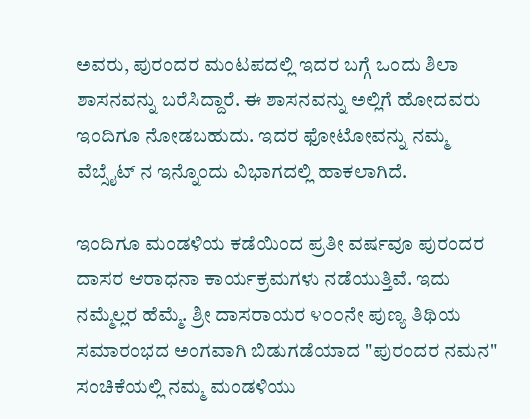ಅವರು, ಪುರಂದರ ಮಂಟಪದಲ್ಲಿ ಇದರ ಬಗ್ಗೆ ಒಂದು ಶಿಲಾ ಶಾಸನವನ್ನು ಬರೆಸಿದ್ದಾರೆ. ಈ ಶಾಸನವನ್ನು ಅಲ್ಲಿಗೆ ಹೋದವರು ಇಂದಿಗೂ ನೋಡಬಹುದು. ಇದರ ಫೋಟೋವನ್ನು ನಮ್ಮ ವೆಬ್ಸೈಟ್ ನ ಇನ್ನೊಂದು ವಿಭಾಗದಲ್ಲಿ ಹಾಕಲಾಗಿದೆ.

ಇಂದಿಗೂ ಮಂಡಳಿಯ ಕಡೆಯಿಂದ ಪ್ರತೀ ವರ್ಷವೂ ಪುರಂದರ ದಾಸರ ಆರಾಧನಾ ಕಾರ್ಯಕ್ರಮಗಳು ನಡೆಯುತ್ತಿವೆ. ಇದು ನಮ್ಮೆಲ್ಲರ ಹೆಮ್ಮೆ. ಶ್ರೀ ದಾಸರಾಯರ ೪೦೦ನೇ ಪುಣ್ಯ ತಿಥಿಯ ಸಮಾರಂಭದ ಅಂಗವಾಗಿ ಬಿಡುಗಡೆಯಾದ "ಪುರಂದರ ನಮನ" ಸಂಚಿಕೆಯಲ್ಲಿ ನಮ್ಮ ಮಂಡಳಿಯು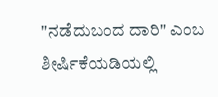"ನಡೆದುಬಂದ ದಾರಿ" ಎಂಬ ಶೀರ್ಷಿಕೆಯಡಿಯಲ್ಲಿ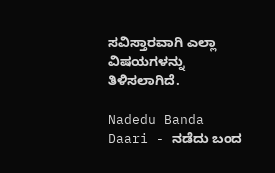ಸವಿಸ್ತಾರವಾಗಿ ಎಲ್ಲಾ ವಿಷಯಗಳನ್ನು ತಿಳಿಸಲಾಗಿದೆ.

Nadedu Banda Daari - ನಡೆದು ಬಂದ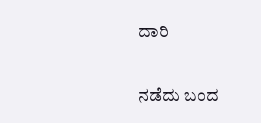ದಾರಿ

ನಡೆದು ಬಂದ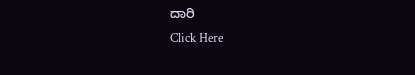ದಾರಿ
Click Here